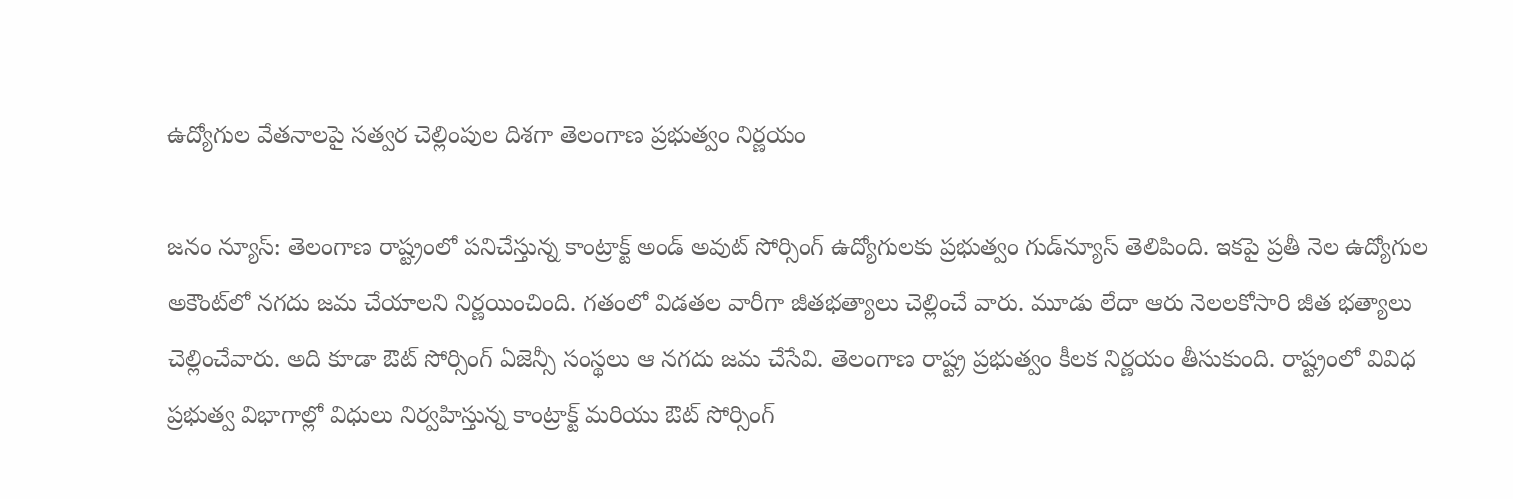ఉద్యోగుల వేతనాలపై సత్వర చెల్లింపుల దిశగా తెలంగాణ ప్రభుత్వం నిర్ణయం

జనం న్యూస్: తెలంగాణ రాష్ట్రంలో పనిచేస్తున్న కాంట్రాక్ట్ అండ్ అవుట్ సోర్సింగ్ ఉద్యోగులకు ప్రభుత్వం గుడ్‌న్యూస్ తెలిపింది. ఇకపై ప్రతీ నెల ఉద్యోగుల అకౌంట్‌లో నగదు జమ చేయాలని నిర్ణయించింది. గతంలో విడతల వారీగా జీతభత్యాలు చెల్లించే వారు. మూడు లేదా ఆరు నెలలకోసారి జీత భత్యాలు చెల్లించేవారు. అది కూడా ఔట్ సోర్సింగ్ ఏజెన్సీ సంస్థలు ఆ నగదు జమ చేసేవి. తెలంగాణ రాష్ట్ర ప్రభుత్వం కీలక నిర్ణయం తీసుకుంది. రాష్ట్రంలో వివిధ ప్రభుత్వ విభాగాల్లో విధులు నిర్వహిస్తున్న కాంట్రాక్ట్ మరియు ఔట్ సోర్సింగ్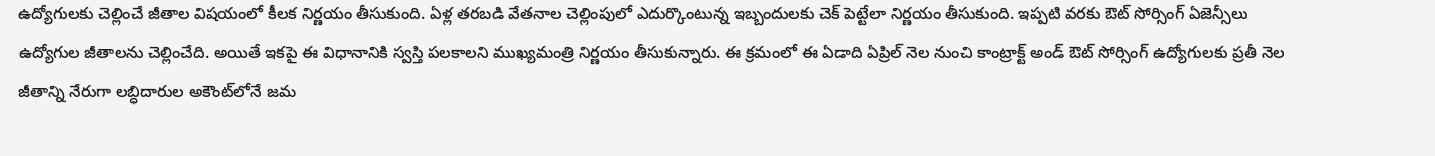ఉద్యోగులకు చెల్లించే జీతాల విషయంలో కీలక నిర్ణయం తీసుకుంది. ఏళ్ల తరబడి వేతనాల చెల్లింపులో ఎదుర్కొంటున్న ఇబ్బందులకు చెక్ పెట్టేలా నిర్ణయం తీసుకుంది. ఇప్పటి వరకు ఔట్ సోర్సింగ్ ఏజెన్సీలు ఉద్యోగుల జీతాలను చెల్లించేది. అయితే ఇకపై ఈ విధానానికి స్వస్తి పలకాలని ముఖ్యమంత్రి నిర్ణయం తీసుకున్నారు. ఈ క్రమంలో ఈ ఏడాది ఏప్రిల్ నెల నుంచి కాంట్రాక్ట్ అండ్ ఔట్ సోర్సింగ్ ఉద్యోగులకు ప్రతీ నెల జీతాన్ని నేరుగా లబ్ధిదారుల అకౌంట్‌లోనే జమ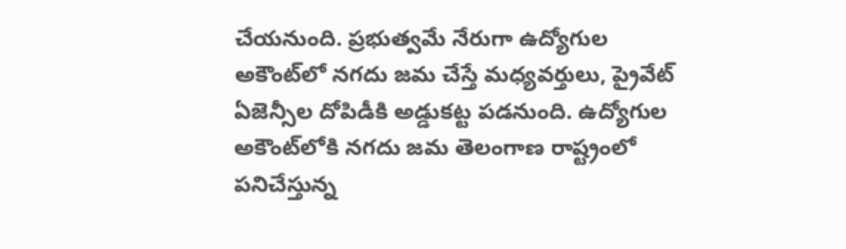చేయనుంది. ప్రభుత్వమే నేరుగా ఉద్యోగుల అకౌంట్‌లో నగదు జమ చేస్తే మధ్యవర్తులు, ప్రైవేట్ ఏజెన్సీల దోపిడీకి అడ్డుకట్ట పడనుంది. ఉద్యోగుల అకౌంట్‌లోకి నగదు జమ తెలంగాణ రాష్ట్రంలో పనిచేస్తున్న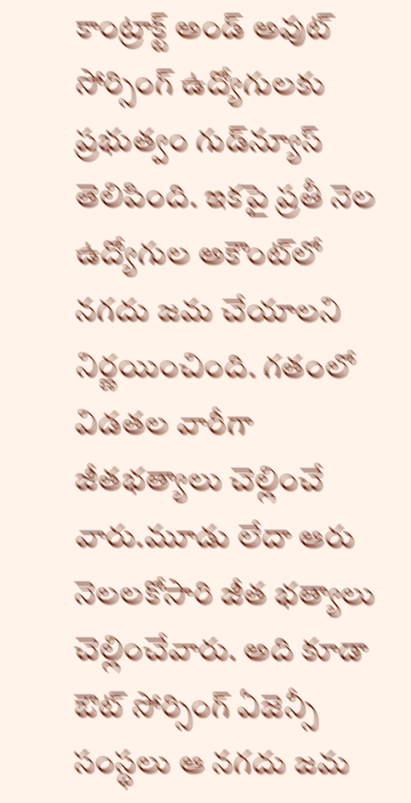కాంట్రాక్ట్ అండ్ అవుట్ సోర్సింగ్ ఉద్యోగులకు ప్రభుత్వం గుడ్‌న్యూస్ తెలిపింది. ఇకపై ప్రతీ నెల ఉద్యోగుల అకౌంట్‌లో నగదు జమ చేయాలని నిర్ణయించింది. గతంలో విడతల వారీగా జీతభత్యాలు చెల్లించే వారు.మూడు లేదా ఆరు నెలలకోసారి జీత భత్యాలు చెల్లించేవారు. అది కూడా ఔట్ సోర్సింగ్ ఏజెన్సీ సంస్థలు ఆ నగదు జమ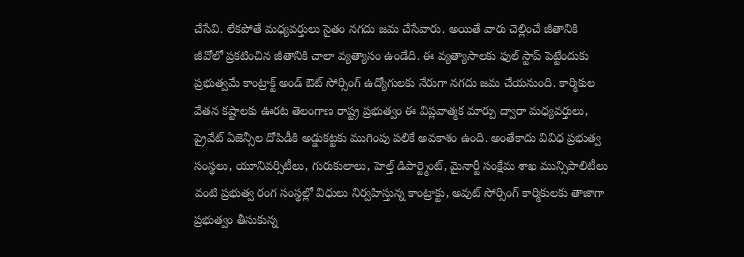చేసేవి. లేకపోతే మధ్యవర్తులు సైతం నగదు జమ చేసేవారు. అయితే వారు చెల్లించే జీతానికి జీవోలో ప్రకటించిన జీతానికి చాలా వ్యత్యాసం ఉండేది. ఈ వ్యత్యాసాలకు ఫుల్ స్టాప్ పెట్టేందుకు ప్రభుత్వమే కాంట్రాక్ట్ అండ్ ఔట్ సోర్సింగ్ ఉద్యోగులకు నేరుగా నగదు జమ చేయనుంది. కార్మికుల వేతన కష్టాలకు ఊరట తెలంగాణ రాష్ట్ర ప్రభుత్వం ఈ విప్లవాత్మక మార్పు ద్వారా మధ్యవర్తులు, ప్రైవేట్ ఏజెన్సీల దోపిడీకి అడ్డుకట్టకు ముగింపు పలికే అవకాశం ఉంది. అంతేకాదు వివిధ ప్రభుత్వ సంస్థలు, యూనివర్సిటీలు, గురుకులాలు, హెల్త్ డిపార్ట్మెంట్, మైనార్టీ సంక్షేమ శాఖ మున్సిపాలిటీలు వంటి ప్రభుత్వ రంగ సంస్థల్లో విధులు నిర్వహిస్తున్న కాంట్రాక్టు, అవుట్ సోర్సింగ్ కార్మికులకు తాజాగా ప్రభుత్వం తీసుకున్న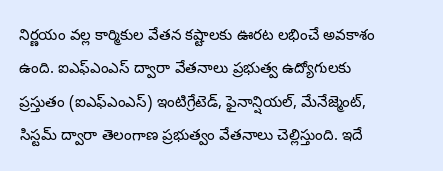నిర్ణయం వల్ల కార్మికుల వేతన కష్టాలకు ఊరట లభించే అవకాశం ఉంది. ఐఎఫ్ఎంఎస్ ద్వారా వేతనాలు ప్రభుత్వ ఉద్యోగులకు ప్రస్తుతం (ఐఎఫ్ఎంఎస్) ఇంటిగ్రేటెడ్, ఫైనాన్షియల్, మేనేజ్మెంట్, సిస్టమ్ ద్వారా తెలంగాణ ప్రభుత్వం వేతనాలు చెల్లిస్తుంది. ఇదే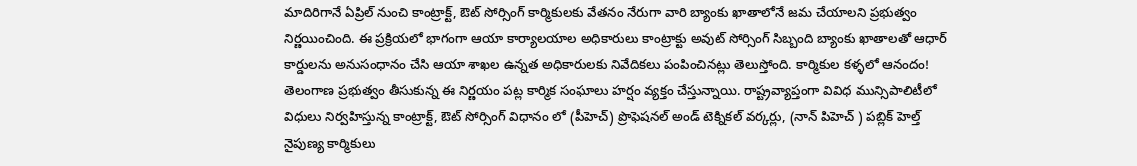మాదిరిగానే ఏప్రిల్ నుంచి కాంట్రాక్ట్, ఔట్ సోర్సింగ్ కార్మికులకు వేతనం నేరుగా వారి బ్యాంకు ఖాతాలోనే జమ చేయాలని ప్రభుత్వం నిర్ణయించింది. ఈ ప్రక్రియలో భాగంగా ఆయా కార్యాలయాల అధికారులు కాంట్రాక్టు అవుట్ సోర్సింగ్ సిబ్బంది బ్యాంకు ఖాతాలతో ఆధార్ కార్డులను అనుసంధానం చేసి ఆయా శాఖల ఉన్నత అధికారులకు నివేదికలు పంపించినట్లు తెలుస్తోంది. కార్మికుల కళ్ళలో ఆనందం! తెలంగాణ ప్రభుత్వం తీసుకున్న ఈ నిర్ణయం పట్ల కార్మిక సంఘాలు హర్షం వ్యక్తం చేస్తున్నాయి. రాష్ట్రవ్యాప్తంగా వివిధ మున్సిపాలిటీలో విధులు నిర్వహిస్తున్న కాంట్రాక్ట్, ఔట్ సోర్సింగ్ విధానం లో (పీహెచ్) ప్రొఫెషనల్ అండ్ టెక్నికల్ వర్కర్లు, (నాన్ పిహెచ్ ) పబ్లిక్ హెల్త్ నైపుణ్య కార్మికులు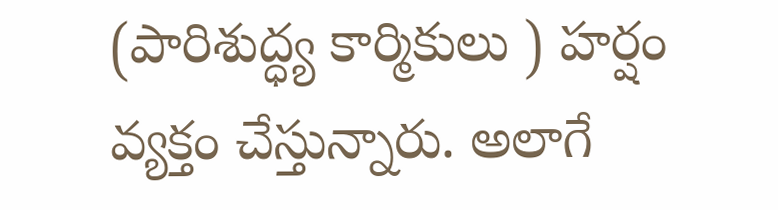(పారిశుద్ధ్య కార్మికులు ) హర్షం వ్యక్తం చేస్తున్నారు. అలాగే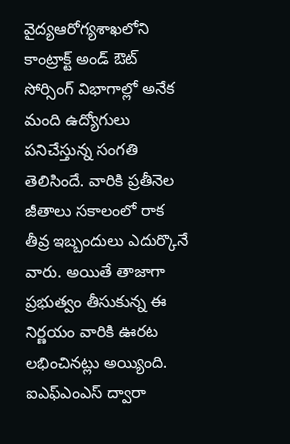వైద్యఆరోగ్యశాఖలోని కాంట్రాక్ట్ అండ్ ఔట్ సోర్సింగ్ విభాగాల్లో అనేక మంది ఉద్యోగులు పనిచేస్తున్న సంగతి తెలిసిందే. వారికి ప్రతీనెల జీతాలు సకాలంలో రాక తీవ్ర ఇబ్బందులు ఎదుర్కొనే వారు. అయితే తాజాగా ప్రభుత్వం తీసుకున్న ఈ నిర్ణయం వారికి ఊరట లభించినట్లు అయ్యింది. ఐఎఫ్ఎంఎస్ ద్వారా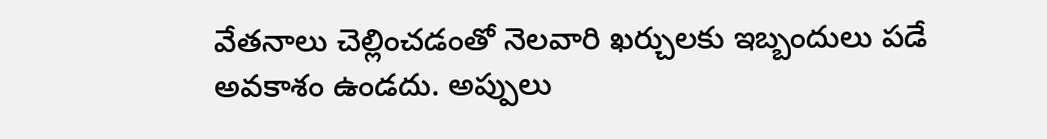వేతనాలు చెల్లించడంతో నెలవారి ఖర్చులకు ఇబ్బందులు పడే అవకాశం ఉండదు. అప్పులు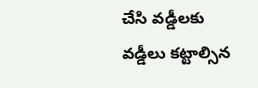చేసి వడ్డీలకు వడ్డీలు కట్టాల్సిన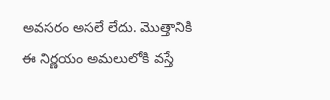అవసరం అసలే లేదు. మెుత్తానికి ఈ నిర్ణయం అమలులోకి వస్తే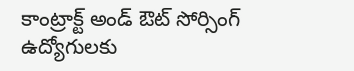కాంట్రాక్ట్ అండ్ ఔట్ సోర్సింగ్ ఉద్యోగులకు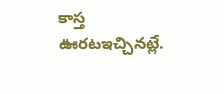కాస్త ఊరటఇచ్చినట్లే.